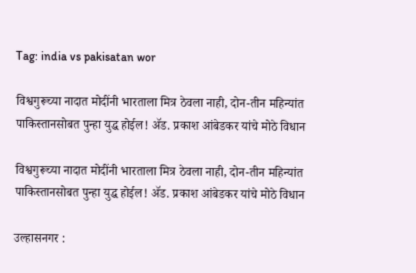Tag: india vs pakisatan wor

विश्वगुरूच्या नादात मोदींनी भारताला मित्र ठेवला नाही, दोन-तीन महिन्यांत पाकिस्तानसोबत पुन्हा युद्ध होईल! ॲड. प्रकाश आंबेडकर यांचे मोठे विधान

विश्वगुरूच्या नादात मोदींनी भारताला मित्र ठेवला नाही, दोन-तीन महिन्यांत पाकिस्तानसोबत पुन्हा युद्ध होईल! ॲड. प्रकाश आंबेडकर यांचे मोठे विधान

उल्हासनगर :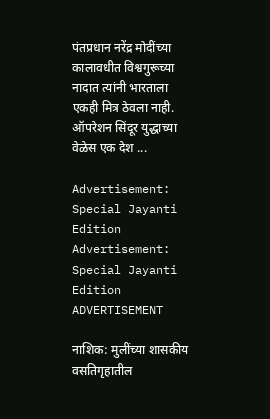पंतप्रधान नरेंद्र मोदींच्या कालावधीत विश्वगुरूच्या नादात त्यांनी भारताला एकही मित्र ठेवला नाही. ऑपरेशन सिंदूर युद्धाच्या वेळेस एक देश ...

Advertisement: Special Jayanti Edition Advertisement: Special Jayanti Edition
ADVERTISEMENT

नाशिक: मुलींच्या शासकीय वसतिगृहातील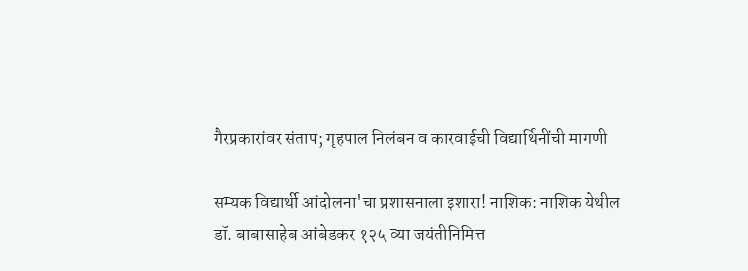गैरप्रकारांवर संताप; गृहपाल निलंबन व कारवाईची विद्यार्थिनींची मागणी

सम्यक विद्यार्थी आंदोलना'चा प्रशासनाला इशारा! नाशिक: नाशिक येथील डॉ. बाबासाहेब आंबेडकर १२५ व्या जयंतीनिमित्त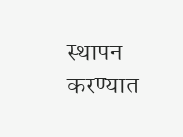स्थापन करण्यात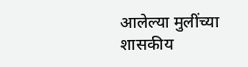आलेल्या मुलींच्या शासकीय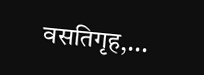वसतिगृह,...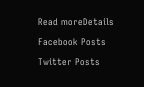Read moreDetails

Facebook Posts

Twitter Posts